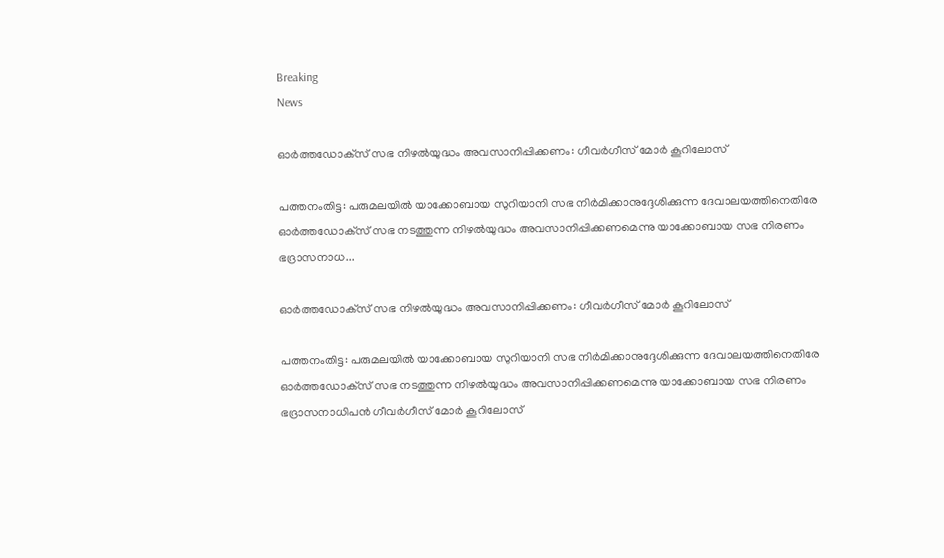Breaking
News

ഓര്‍ത്തഡോക്‌സ് സഭ നിഴല്‍യുദ്ധം അവസാനിപ്പിക്കണം: ഗീവര്‍ഗീസ്‌ മോര്‍ കൂറിലോസ്‌

പത്തനംതിട്ട: പരുമലയില്‍ യാക്കോബായ സുറിയാനി സഭ നിര്‍മിക്കാനുദ്ദേശിക്കുന്ന ദേവാലയത്തിനെതിരേ ഓര്‍ത്തഡോക്‌സ് സഭ നടത്തുന്ന നിഴല്‍യുദ്ധം അവസാനിപ്പിക്കണമെന്നു യാക്കോബായ സഭ നിരണം ഭദ്രാസനാധ...

ഓര്‍ത്തഡോക്‌സ് സഭ നിഴല്‍യുദ്ധം അവസാനിപ്പിക്കണം: ഗീവര്‍ഗീസ്‌ മോര്‍ കൂറിലോസ്‌

പത്തനംതിട്ട: പരുമലയില്‍ യാക്കോബായ സുറിയാനി സഭ നിര്‍മിക്കാനുദ്ദേശിക്കുന്ന ദേവാലയത്തിനെതിരേ ഓര്‍ത്തഡോക്‌സ് സഭ നടത്തുന്ന നിഴല്‍യുദ്ധം അവസാനിപ്പിക്കണമെന്നു യാക്കോബായ സഭ നിരണം ഭദ്രാസനാധിപന്‍ ഗീവര്‍ഗീസ്‌ മോര്‍ കൂറിലോസ്‌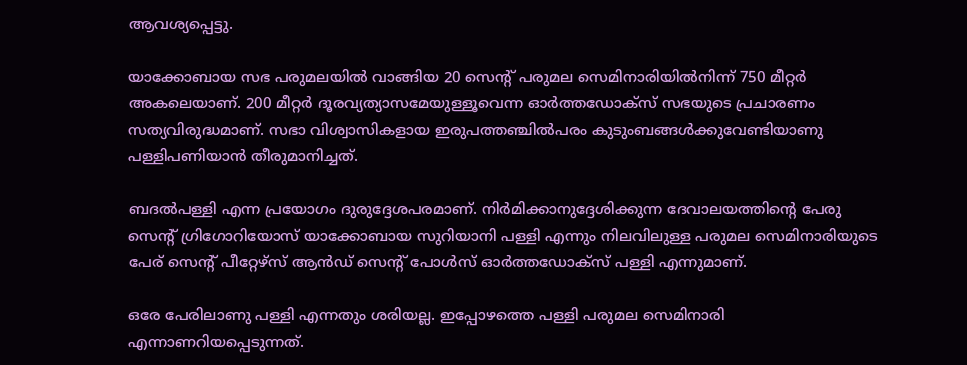ആവശ്യപ്പെട്ടു.

യാക്കോബായ സഭ പരുമലയില്‍ വാങ്ങിയ 20 സെന്റ്‌ പരുമല സെമിനാരിയില്‍നിന്ന്‌ 750 മീറ്റര്‍ അകലെയാണ്‌. 200 മീറ്റര്‍ ദൂരവ്യത്യാസമേയുള്ളൂവെന്ന ഓര്‍ത്തഡോക്‌സ് സഭയുടെ പ്രചാരണം സത്യവിരുദ്ധമാണ്‌. സഭാ വിശ്വാസികളായ ഇരുപത്തഞ്ചില്‍പരം കുടുംബങ്ങള്‍ക്കുവേണ്ടിയാണു പള്ളിപണിയാന്‍ തീരുമാനിച്ചത്‌.

ബദല്‍പള്ളി എന്ന പ്രയോഗം ദുരുദ്ദേശപരമാണ്‌. നിര്‍മിക്കാനുദ്ദേശിക്കുന്ന ദേവാലയത്തിന്റെ പേരു സെന്റ്‌ ഗ്രിഗോറിയോസ്‌ യാക്കോബായ സുറിയാനി പള്ളി എന്നും നിലവിലുള്ള പരുമല സെമിനാരിയുടെ പേര്‌ സെന്റ്‌ പീറ്റേഴ്‌സ് ആന്‍ഡ്‌ സെന്റ്‌ പോള്‍സ്‌ ഓര്‍ത്തഡോക്‌സ് പള്ളി എന്നുമാണ്‌.

ഒരേ പേരിലാണു പള്ളി എന്നതും ശരിയല്ല. ഇപ്പോഴത്തെ പള്ളി പരുമല സെമിനാരി എന്നാണറിയപ്പെടുന്നത്‌.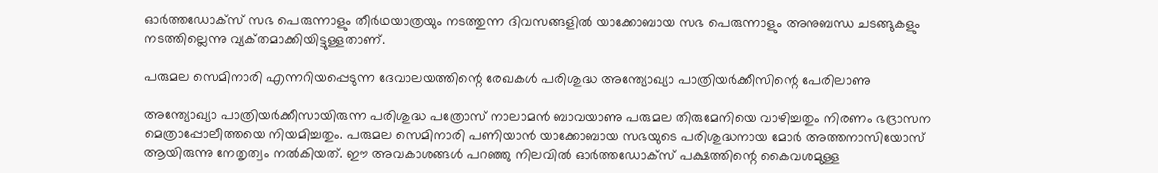ഓര്‍ത്തഡോക്‌സ് സഭ പെരുന്നാളും തീര്‍ഥയാത്രയും നടത്തുന്ന ദിവസങ്ങളില്‍ യാക്കോബായ സഭ പെരുന്നാളും അനുബന്ധ ചടങ്ങുകളും നടത്തില്ലെന്നു വ്യക്‌തമാക്കിയിട്ടുള്ളതാണ്‌.

പരുമല സെമിനാരി എന്നറിയപ്പെടുന്ന ദേവാലയത്തിന്റെ രേഖകള്‍ പരിശുദ്ധ അന്ത്യോഖ്യാ പാത്രിയര്‍ക്കീസിന്റെ പേരിലാണു

അന്ത്യോഖ്യാ പാത്രിയര്‍ക്കീസായിരുന്ന പരിശുദ്ധ പത്രോസ്‌ നാലാമന്‍ ബാവയാണു പരുമല തിരുമേനിയെ വാഴിച്ചതും നിരണം ഭദ്രാസന മെത്രാപ്പോലീത്തയെ നിയമിച്ചതും. പരുമല സെമിനാരി പണിയാന്‍ യാക്കോബായ സഭയുടെ പരിശുദ്ധനായ മോര്‍ അത്തനാസിയോസ്‌ ആയിരുന്നു നേതൃത്വം നല്‍കിയത്‌. ഈ അവകാശങ്ങള്‍ പറഞ്ഞു നിലവില്‍ ഓര്‍ത്തഡോക്‌സ് പക്ഷത്തിന്റെ കൈവശമുള്ള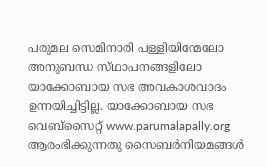പരുമല സെമിനാരി പള്ളിയിന്മേലോ അനുബന്ധ സ്‌ഥാപനങ്ങളിലോ യാക്കോബായ സഭ അവകാശവാദം ഉന്നയിച്ചിട്ടില്ല. യാക്കോബായ സഭ വെബ്‌സൈറ്റ്‌ www.parumalapally.org ആരംഭിക്കുന്നതു സൈബര്‍നിയമങ്ങള്‍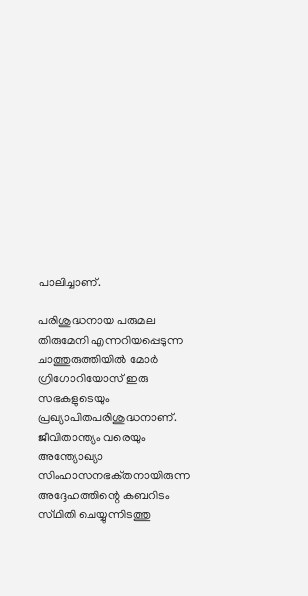പാലിച്ചാണ്‌.

പരിശുദ്ധനായ പരുമല തിരുമേനി എന്നറിയപ്പെടുന്ന ചാത്തുരുത്തിയില്‍ മോര്‍ ഗ്രിഗോറിയോസ്‌ ഇരു സഭകളുടെയും പ്രഖ്യാപിതപരിശുദ്ധനാണ്‌. ജീവിതാന്ത്യം വരെയും അന്ത്യോഖ്യാ സിംഹാസനഭക്‌തനായിരുന്ന അദ്ദേഹത്തിന്റെ കബറിടം സ്‌ഥിതി ചെയ്യുന്നിടത്തു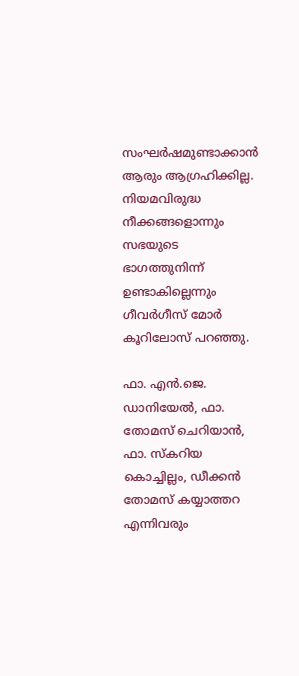സംഘര്‍ഷമുണ്ടാക്കാന്‍ ആരും ആഗ്രഹിക്കില്ല. നിയമവിരുദ്ധ നീക്കങ്ങളൊന്നും സഭയുടെ ഭാഗത്തുനിന്ന്‌ ഉണ്ടാകില്ലെന്നും ഗീവര്‍ഗീസ്‌ മോര്‍ കൂറിലോസ്‌ പറഞ്ഞു.

ഫാ. എന്‍.ജെ. ഡാനിയേല്‍, ഫാ. തോമസ്‌ ചെറിയാന്‍, ഫാ. സ്‌കറിയ കൊച്ചില്ലം, ഡീക്കന്‍ തോമസ്‌ കയ്യാത്തറ എന്നിവരും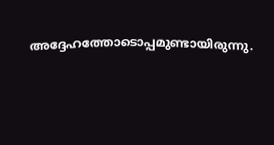അദ്ദേഹത്തോടൊപ്പമുണ്ടായിരുന്നു.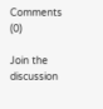Comments (0)

Join the discussion